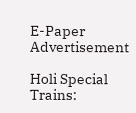E-Paper
Advertisement

Holi Special Trains: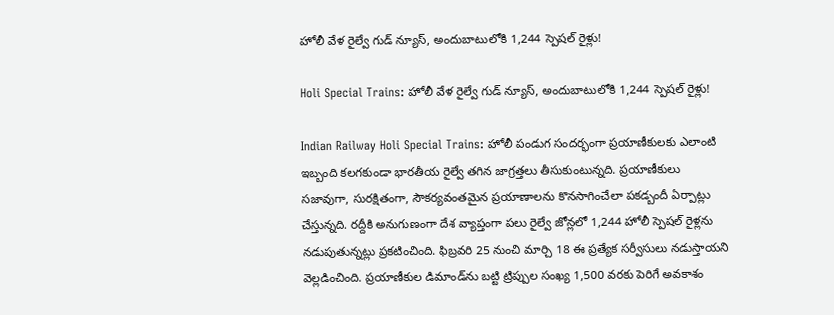హోలీ వేళ రైల్వే గుడ్ న్యూస్, అందుబాటులోకి 1,244 స్పెషల్ రైళ్లు!

Holi Special Trains: హోలీ వేళ రైల్వే గుడ్ న్యూస్, అందుబాటులోకి 1,244 స్పెషల్ రైళ్లు!

Indian Railway Holi Special Trains: హోలీ పండుగ సందర్భంగా ప్రయాణీకులకు ఎలాంటి ఇబ్బంది కలగకుండా భారతీయ రైల్వే తగిన జాగ్రత్తలు తీసుకుంటున్నది. ప్రయాణీకులు సజావుగా, సురక్షితంగా, సౌకర్యవంతమైన ప్రయాణాలను కొనసాగించేలా పకడ్బందీ ఏర్పాట్లు చేస్తున్నది. రద్దీకి అనుగుణంగా దేశ వ్యాప్తంగా పలు రైల్వే జోన్లలో 1,244 హోలీ స్పెషల్ రైళ్లను నడుపుతున్నట్లు ప్రకటించింది. ఫిబ్రవరి 25 నుంచి మార్చి 18 ఈ ప్రత్యేక సర్వీసులు నడుస్తాయని వెల్లడించింది. ప్రయాణీకుల డిమాండ్‌ను బట్టి ట్రిప్పుల సంఖ్య 1,500 వరకు పెరిగే అవకాశం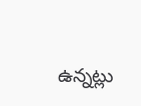ఉన్నట్లు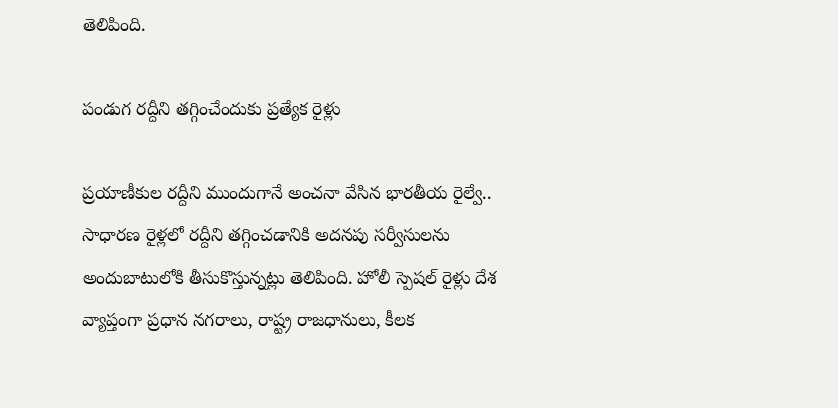తెలిపింది.

పండుగ రద్దీని తగ్గించేందుకు ప్రత్యేక రైళ్లు

ప్రయాణీకుల రద్దీని ముందుగానే అంచనా వేసిన భారతీయ రైల్వే..  సాధారణ రైళ్లలో రద్దీని తగ్గించడానికి అదనపు సర్వీసులను అందుబాటులోకి తీసుకొస్తున్నట్లు తెలిపింది. హోలీ స్పెషల్ రైళ్లు దేశ వ్యాప్తంగా ప్రధాన నగరాలు, రాష్ట్ర రాజధానులు, కీలక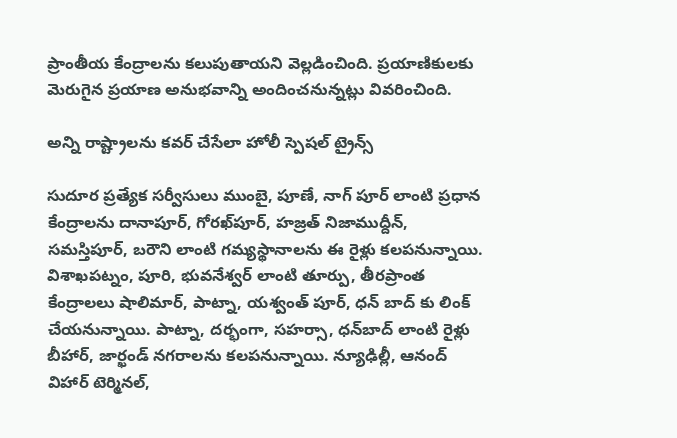ప్రాంతీయ కేంద్రాలను కలుపుతాయని వెల్లడించింది. ప్రయాణికులకు మెరుగైన ప్రయాణ అనుభవాన్ని అందించనున్నట్లు వివరించింది.

అన్ని రాష్ట్రాలను కవర్ చేసేలా హోలీ స్పెషల్ ట్రైన్స్

సుదూర ప్రత్యేక సర్వీసులు ముంబై, పూణే, నాగ్‌ పూర్ లాంటి ప్రధాన కేంద్రాలను దానాపూర్, గోరఖ్‌పూర్, హజ్రత్ నిజాముద్దీన్, సమస్తిపూర్, బరౌని లాంటి గమ్యస్థానాలను ఈ రైళ్లు కలపనున్నాయి. విశాఖపట్నం, పూరి, భువనేశ్వర్ లాంటి తూర్పు, తీరప్రాంత కేంద్రాలలు షాలిమార్, పాట్నా, యశ్వంత్‌ పూర్, ధన్‌ బాద్‌ కు లింక్ చేయనున్నాయి. పాట్నా, దర్భంగా, సహర్సా, ధన్‌బాద్ లాంటి రైళ్లు బీహార్, జార్ఖండ్ నగరాలను కలపనున్నాయి. న్యూఢిల్లీ, ఆనంద్ విహార్ టెర్మినల్,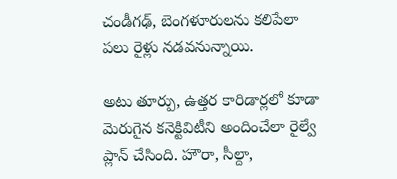చండీగఢ్, బెంగళూరులను కలిపేలా పలు రైళ్లు నడవనున్నాయి.

అటు తూర్పు, ఉత్తర కారిడార్లలో కూడా మెరుగైన కనెక్టివిటీని అందించేలా రైల్వే ప్లాన్ చేసింది. హౌరా, సీల్దా,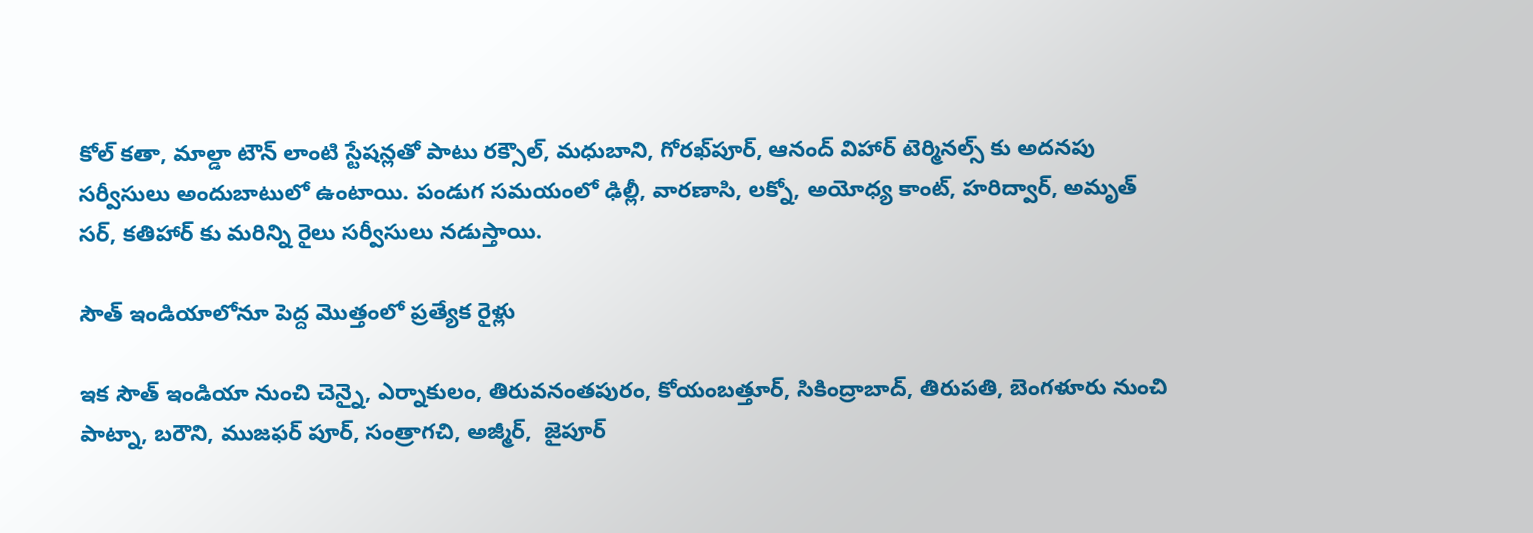కోల్‌ కతా, మాల్డా టౌన్ లాంటి స్టేషన్లతో పాటు రక్సౌల్, మధుబాని, గోరఖ్‌పూర్, ఆనంద్ విహార్ టెర్మినల్స్ కు అదనపు సర్వీసులు అందుబాటులో ఉంటాయి. పండుగ సమయంలో ఢిల్లీ, వారణాసి, లక్నో, అయోధ్య కాంట్, హరిద్వార్, అమృత్‌ సర్, కతిహార్‌ కు మరిన్ని రైలు సర్వీసులు నడుస్తాయి.

సౌత్ ఇండియాలోనూ పెద్ద మొత్తంలో ప్రత్యేక రైళ్లు

ఇక సౌత్ ఇండియా నుంచి చెన్నై, ఎర్నాకులం, తిరువనంతపురం, కోయంబత్తూర్, సికింద్రాబాద్, తిరుపతి, బెంగళూరు నుంచి పాట్నా, బరౌని, ముజఫర్‌ పూర్, సంత్రాగచి, అజ్మీర్,  జైపూర్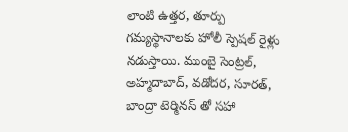లాంటి ఉత్తర, తూర్పు గమ్యస్థానాలకు హోలీ స్పెషల్ రైళ్లు నడుస్తాయి. ముంబై సెంట్రల్, అహ్మదాబాద్, వడోదర, సూరత్, బాంద్రా టెర్మినస్‌ తో సహా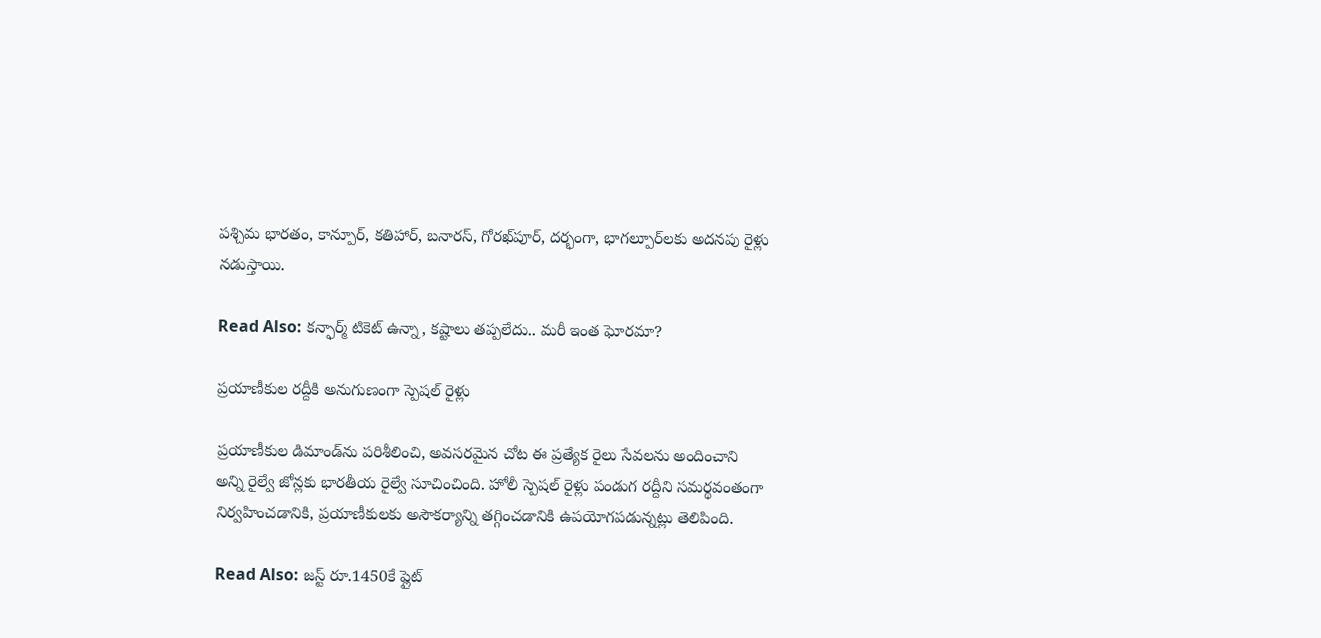పశ్చిమ భారతం, కాన్పూర్, కతిహార్, బనారస్, గోరఖ్‌పూర్, దర్భంగా, భాగల్పూర్‌లకు అదనపు రైళ్లు నడుస్తాయి.

Read Also: కన్ఫార్మ్ టికెట్ ఉన్నా, కష్టాలు తప్పలేదు.. మరీ ఇంత ఘోరమా?

ప్రయాణీకుల రద్దీకి అనుగుణంగా స్పెషల్ రైళ్లు

ప్రయాణీకుల డిమాండ్‌ను పరిశీలించి, అవసరమైన చోట ఈ ప్రత్యేక రైలు సేవలను అందించాని అన్ని రైల్వే జోన్లకు భారతీయ రైల్వే సూచించింది. హోలీ స్పెషల్ రైళ్లు పండుగ రద్దీని సమర్థవంతంగా నిర్వహించడానికి, ప్రయాణీకులకు అసౌకర్యాన్ని తగ్గించడానికి ఉపయోగపడున్నట్లు తెలిపింది.

Read Also: జస్ట్ రూ.1450కే ప్లైట్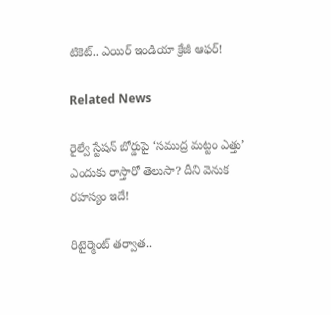టికెట్.. ఎయిర్ ఇండియా క్రేజీ ఆఫర్!

Related News

రైల్వే స్టేషన్ బోర్డుపై ‘సముద్ర మట్టం ఎత్తు’ ఎందుకు రాస్తారో తెలుసా? దీని వెనుక రహస్యం ఇదే!

రిటైర్మెంట్ తర్వాత..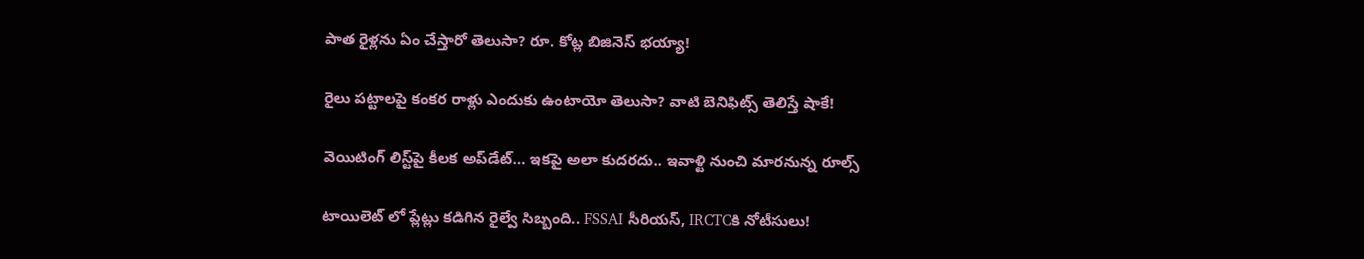పాత రైళ్లను ఏం చేస్తారో తెలుసా? రూ. కోట్ల బిజినెస్ భయ్యా!

రైలు పట్టాలపై కంకర రాళ్లు ఎందుకు ఉంటాయో తెలుసా? వాటి బెనిఫిట్స్ తెలిస్తే షాకే!

వెయిటింగ్‌ లిస్ట్‌పై కీలక అప్‌డేట్‌… ఇకపై అలా కుదరదు.. ఇవాళ్టి నుంచి మారనున్న రూల్స్

టాయిలెట్ లో ప్లేట్లు కడిగిన రైల్వే సిబ్బంది.. FSSAI సీరియస్, IRCTCకి నోటీసులు!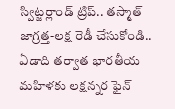స్విట్జర్లాండ్‌ ట్రిప్.. తస్మాత్ జాగ్రత్త-లక్ష రెడీ చేసుకోండి.. ఏడాది తర్వాత భారతీయ మహిళకు లక్షన్నర ఫైన్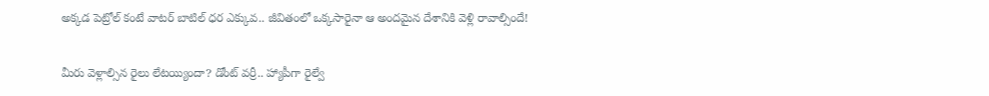అక్కడ పెట్రోల్ కంటే వాటర్ బాటిల్ ధర ఎక్కువ.. జీవితంలో ఒక్కసారైనా ఆ అందమైన దేశానికి వెళ్లి రావాల్సిందే!

మీరు వెళ్లాల్సిన రైలు లేటయ్యిందా? డోంట్ వర్రీ.. హ్యాపీగా రైల్వే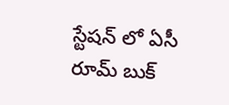స్టేషన్ లో ఏసీ రూమ్ బుక్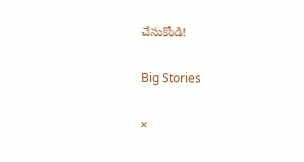చేసుకోండి!

Big Stories

×